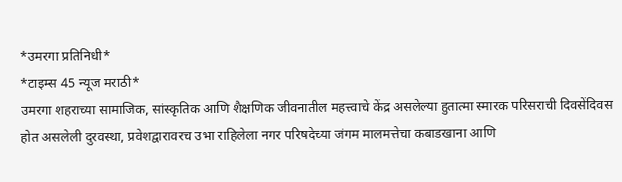*उमरगा प्रतिनिधी*
*टाइम्स 45 न्यूज मराठी*
उमरगा शहराच्या सामाजिक, सांस्कृतिक आणि शैक्षणिक जीवनातील महत्त्वाचे केंद्र असलेल्या हुतात्मा स्मारक परिसराची दिवसेंदिवस होत असलेली दुरवस्था, प्रवेशद्वारावरच उभा राहिलेला नगर परिषदेच्या जंगम मालमत्तेचा कबाडखाना आणि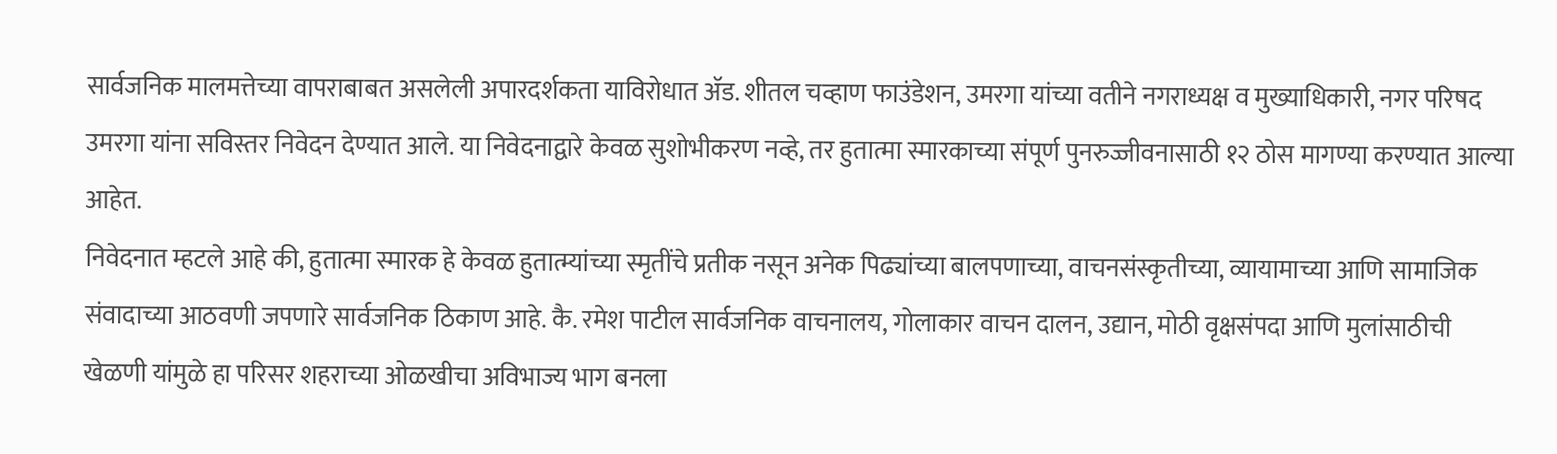सार्वजनिक मालमत्तेच्या वापराबाबत असलेली अपारदर्शकता याविरोधात ॲड. शीतल चव्हाण फाउंडेशन, उमरगा यांच्या वतीने नगराध्यक्ष व मुख्याधिकारी, नगर परिषद उमरगा यांना सविस्तर निवेदन देण्यात आले. या निवेदनाद्वारे केवळ सुशोभीकरण नव्हे, तर हुतात्मा स्मारकाच्या संपूर्ण पुनरुज्जीवनासाठी १२ ठोस मागण्या करण्यात आल्या आहेत.
निवेदनात म्हटले आहे की, हुतात्मा स्मारक हे केवळ हुतात्म्यांच्या स्मृतींचे प्रतीक नसून अनेक पिढ्यांच्या बालपणाच्या, वाचनसंस्कृतीच्या, व्यायामाच्या आणि सामाजिक संवादाच्या आठवणी जपणारे सार्वजनिक ठिकाण आहे. कै. रमेश पाटील सार्वजनिक वाचनालय, गोलाकार वाचन दालन, उद्यान, मोठी वृक्षसंपदा आणि मुलांसाठीची खेळणी यांमुळे हा परिसर शहराच्या ओळखीचा अविभाज्य भाग बनला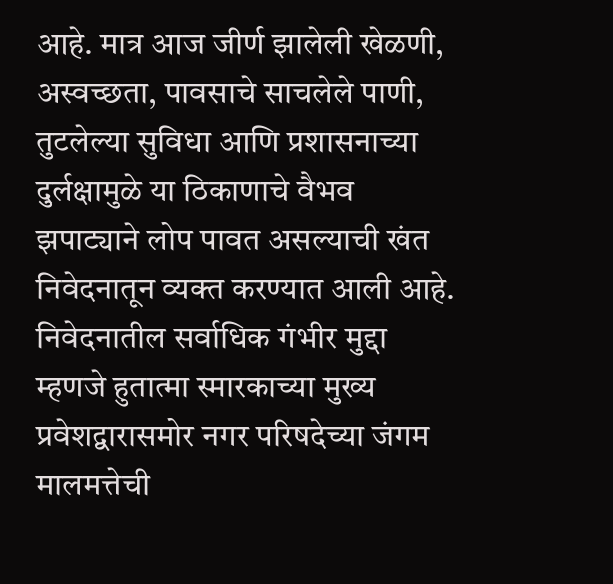आहे. मात्र आज जीर्ण झालेली खेळणी, अस्वच्छता, पावसाचे साचलेले पाणी, तुटलेल्या सुविधा आणि प्रशासनाच्या दुर्लक्षामुळे या ठिकाणाचे वैभव झपाट्याने लोप पावत असल्याची खंत निवेदनातून व्यक्त करण्यात आली आहे.
निवेदनातील सर्वाधिक गंभीर मुद्दा म्हणजे हुतात्मा स्मारकाच्या मुख्य प्रवेशद्वारासमोर नगर परिषदेच्या जंगम मालमत्तेची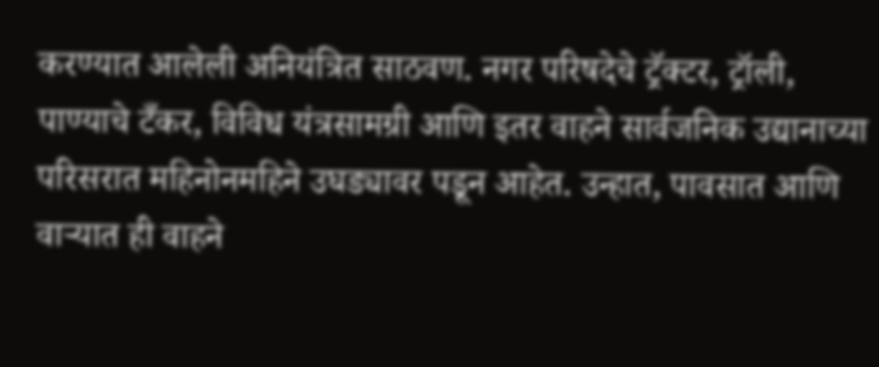करण्यात आलेली अनियंत्रित साठवण. नगर परिषदेचे ट्रॅक्टर, ट्रॉली, पाण्याचे टँकर, विविध यंत्रसामग्री आणि इतर वाहने सार्वजनिक उद्यानाच्या परिसरात महिनोनमहिने उघड्यावर पडून आहेत. उन्हात, पावसात आणि वाऱ्यात ही वाहने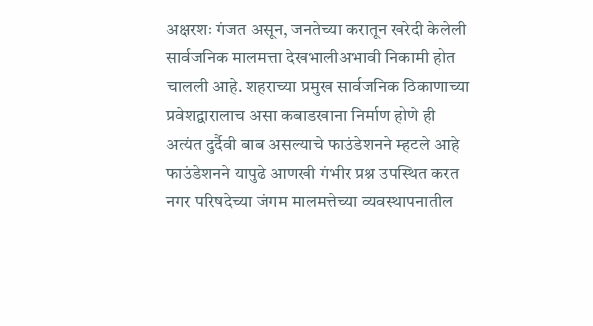अक्षरशः गंजत असून, जनतेच्या करातून खरेदी केलेली सार्वजनिक मालमत्ता देखभालीअभावी निकामी होत चालली आहे. शहराच्या प्रमुख सार्वजनिक ठिकाणाच्या प्रवेशद्वारालाच असा कबाडखाना निर्माण होणे ही अत्यंत दुर्दैवी बाब असल्याचे फाउंडेशनने म्हटले आहे
फाउंडेशनने यापुढे आणखी गंभीर प्रश्न उपस्थित करत नगर परिषदेच्या जंगम मालमत्तेच्या व्यवस्थापनातील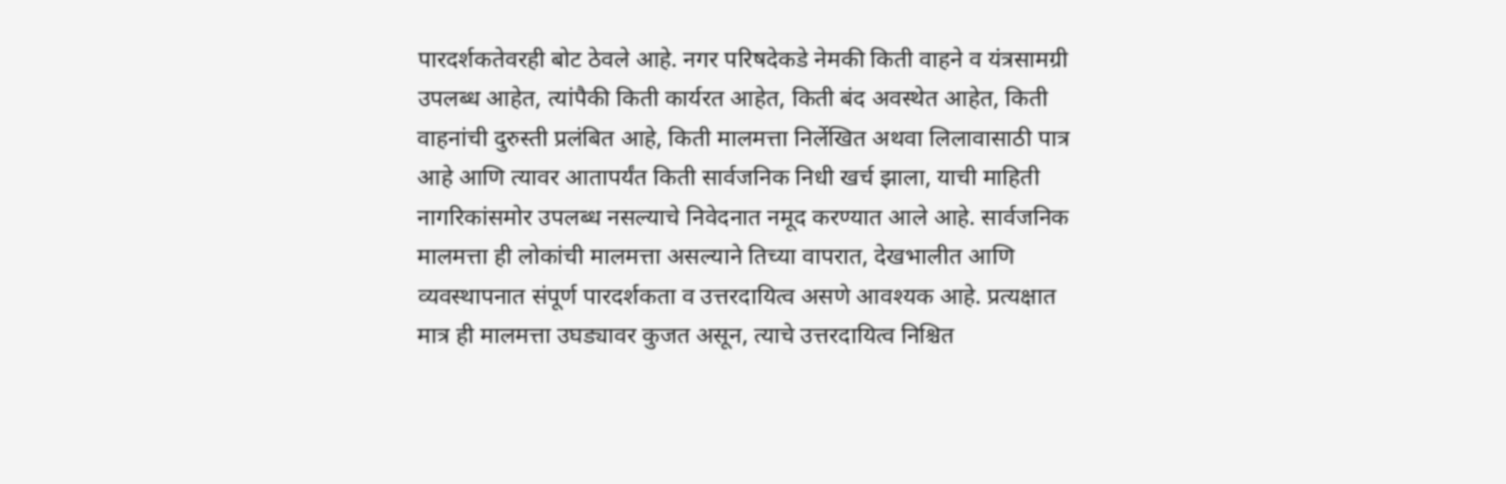पारदर्शकतेवरही बोट ठेवले आहे. नगर परिषदेकडे नेमकी किती वाहने व यंत्रसामग्री उपलब्ध आहेत, त्यांपैकी किती कार्यरत आहेत, किती बंद अवस्थेत आहेत, किती वाहनांची दुरुस्ती प्रलंबित आहे, किती मालमत्ता निर्लेखित अथवा लिलावासाठी पात्र आहे आणि त्यावर आतापर्यंत किती सार्वजनिक निधी खर्च झाला, याची माहिती नागरिकांसमोर उपलब्ध नसल्याचे निवेदनात नमूद करण्यात आले आहे. सार्वजनिक मालमत्ता ही लोकांची मालमत्ता असल्याने तिच्या वापरात, देखभालीत आणि व्यवस्थापनात संपूर्ण पारदर्शकता व उत्तरदायित्व असणे आवश्यक आहे. प्रत्यक्षात मात्र ही मालमत्ता उघड्यावर कुजत असून, त्याचे उत्तरदायित्व निश्चित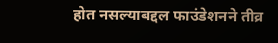होत नसल्याबद्दल फाउंडेशनने तीव्र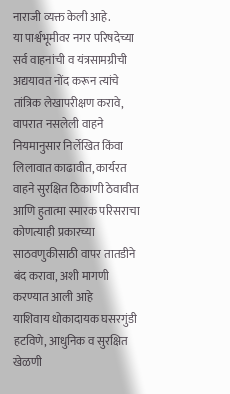नाराजी व्यक्त केली आहे.
या पार्श्वभूमीवर नगर परिषदेच्या सर्व वाहनांची व यंत्रसामग्रीची अद्ययावत नोंद करून त्यांचे तांत्रिक लेखापरीक्षण करावे, वापरात नसलेली वाहने नियमानुसार निर्लेखित किंवा लिलावात काढावीत, कार्यरत वाहने सुरक्षित ठिकाणी ठेवावीत आणि हुतात्मा स्मारक परिसराचा कोणत्याही प्रकारच्या साठवणुकीसाठी वापर तातडीने बंद करावा, अशी मागणी करण्यात आली आहे
याशिवाय धोकादायक घसरगुंडी हटविणे, आधुनिक व सुरक्षित खेळणी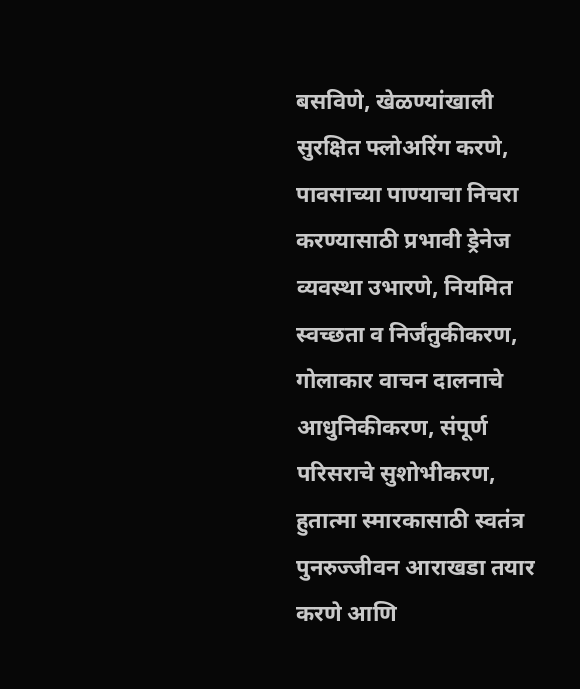बसविणे, खेळण्यांखाली सुरक्षित फ्लोअरिंग करणे, पावसाच्या पाण्याचा निचरा करण्यासाठी प्रभावी ड्रेनेज व्यवस्था उभारणे, नियमित स्वच्छता व निर्जंतुकीकरण, गोलाकार वाचन दालनाचे आधुनिकीकरण, संपूर्ण परिसराचे सुशोभीकरण, हुतात्मा स्मारकासाठी स्वतंत्र पुनरुज्जीवन आराखडा तयार करणे आणि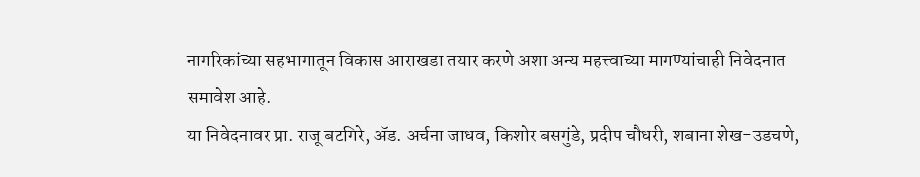नागरिकांच्या सहभागातून विकास आराखडा तयार करणे अशा अन्य महत्त्वाच्या मागण्यांचाही निवेदनात समावेश आहे.
या निवेदनावर प्रा. राजू बटगिरे, ॲड. अर्चना जाधव, किशोर बसगुंडे, प्रदीप चौधरी, शबाना शेख-उडचणे,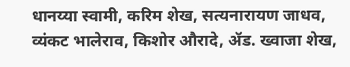धानय्या स्वामी, करिम शेख, सत्यनारायण जाधव, व्यंकट भालेराव, किशोर औरादे, ॲड. ख्वाजा शेख,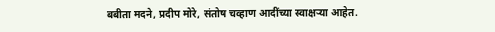बबीता मदने, प्रदीप मोरे, संतोष चव्हाण आदींच्या स्वाक्षऱ्या आहेत.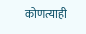कोणत्याही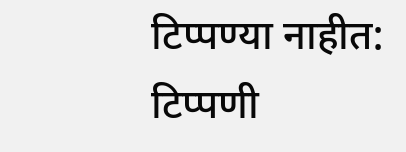टिप्पण्या नाहीत:
टिप्पणी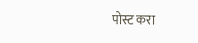पोस्ट करा